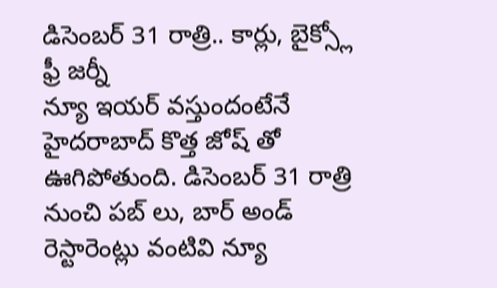డిసెంబర్ 31 రాత్రి.. కార్లు, బైక్స్లో ఫ్రీ జర్నీ
న్యూ ఇయర్ వస్తుందంటేనే హైదరాబాద్ కొత్త జోష్ తో ఊగిపోతుంది. డిసెంబర్ 31 రాత్రి నుంచి పబ్ లు, బార్ అండ్ రెస్టారెంట్లు వంటివి న్యూ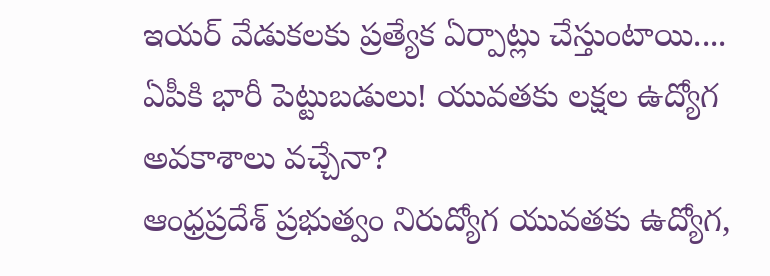ఇయర్ వేడుకలకు ప్రత్యేక ఏర్పాట్లు చేస్తుంటాయి....
ఏపీకి భారీ పెట్టుబడులు! యువతకు లక్షల ఉద్యోగ అవకాశాలు వచ్చేనా?
ఆంధ్రప్రదేశ్ ప్రభుత్వం నిరుద్యోగ యువతకు ఉద్యోగ,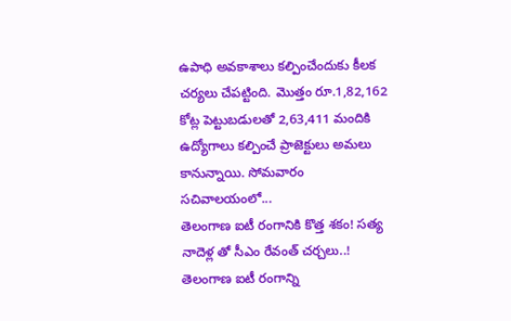ఉపాధి అవకాశాలు కల్పించేందుకు కీలక చర్యలు చేపట్టింది. మొత్తం రూ.1,82,162 కోట్ల పెట్టుబడులతో 2,63,411 మందికి ఉద్యోగాలు కల్పించే ప్రాజెక్టులు అమలు కానున్నాయి. సోమవారం సచివాలయంలో...
తెలంగాణ ఐటీ రంగానికి కొత్త శకం! సత్య నాదెళ్ల తో సీఎం రేవంత్ చర్చలు..!
తెలంగాణ ఐటీ రంగాన్ని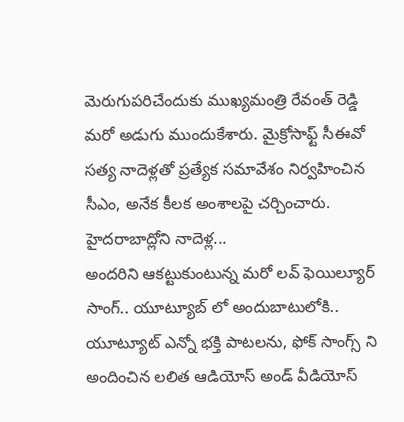మెరుగుపరిచేందుకు ముఖ్యమంత్రి రేవంత్ రెడ్డి మరో అడుగు ముందుకేశారు. మైక్రోసాఫ్ట్ సీఈవో సత్య నాదెళ్లతో ప్రత్యేక సమావేశం నిర్వహించిన సీఎం, అనేక కీలక అంశాలపై చర్చించారు. హైదరాబాద్లోని నాదెళ్ల...
అందరిని ఆకట్టుకుంటున్న మరో లవ్ ఫెయిల్యూర్ సాంగ్.. యూట్యూబ్ లో అందుబాటులోకి..
యూట్యూట్ ఎన్నో భక్తి పాటలను, ఫోక్ సాంగ్స్ ని అందించిన లలిత ఆడియోస్ అండ్ వీడియోస్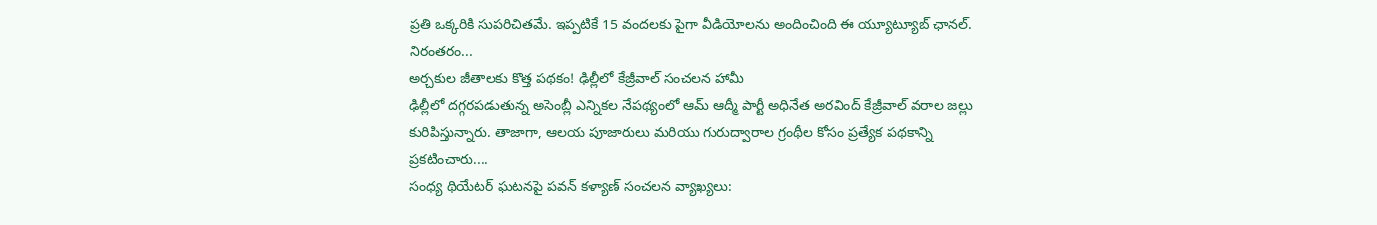ప్రతి ఒక్కరికి సుపరిచితమే. ఇప్పటికే 15 వందలకు పైగా వీడియోలను అందించింది ఈ య్యూట్యూబ్ ఛానల్. నిరంతరం...
అర్చకుల జీతాలకు కొత్త పథకం! ఢిల్లీలో కేజ్రీవాల్ సంచలన హామీ
ఢిల్లీలో దగ్గరపడుతున్న అసెంబ్లీ ఎన్నికల నేపథ్యంలో ఆమ్ ఆద్మీ పార్టీ అధినేత అరవింద్ కేజ్రీవాల్ వరాల జల్లు కురిపిస్తున్నారు. తాజాగా, ఆలయ పూజారులు మరియు గురుద్వారాల గ్రంథీల కోసం ప్రత్యేక పథకాన్ని ప్రకటించారు....
సంధ్య థియేటర్ ఘటనపై పవన్ కళ్యాణ్ సంచలన వ్యాఖ్యలు: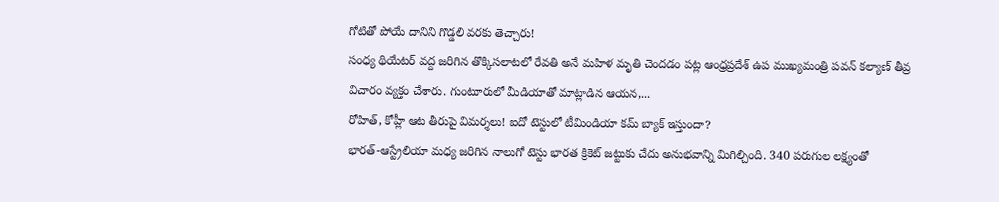గోటితో పోయే దానిని గొడ్డలి వరకు తెచ్చారు!
సంధ్య థియేటర్ వద్ద జరిగిన తొక్కిసలాటలో రేవతి అనే మహిళ మృతి చెందడం పట్ల ఆంధ్రప్రదేశ్ ఉప ముఖ్యమంత్రి పవన్ కల్యాణ్ తీవ్ర విచారం వ్యక్తం చేశారు. గుంటూరులో మీడియాతో మాట్లాడిన ఆయన,...
రోహిత్, కోహ్లీ ఆట తీరుపై విమర్శలు! ఐదో టెస్టులో టీమిండియా కమ్ బ్యాక్ ఇస్తుందా?
భారత్-ఆస్ట్రేలియా మధ్య జరిగిన నాలుగో టెస్టు భారత క్రికెట్ జట్టుకు చేదు అనుభవాన్ని మిగిల్చింది. 340 పరుగుల లక్ష్యంతో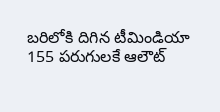బరిలోకి దిగిన టీమిండియా 155 పరుగులకే ఆలౌట్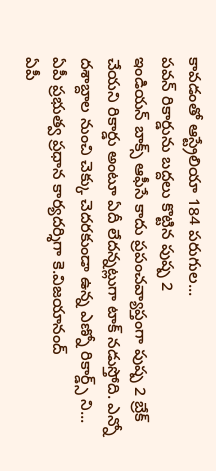కావడంతో ఆస్ట్రేలియా 184 పరుగుల...
పవన్ రికార్డును బద్దలు కొట్టిన పుష్ప 2
ఇండియన్ బాక్స్ ఆఫీసే కాదు ప్రపంచవ్యాప్తంగా పుష్ప 2 బ్రేక్ చేయని రికార్డు అంటూ ఏదీ లేదన్నట్లుగా టాక్ నడుస్తోది. ఎన్నో దశాబ్దాల నుంచి చెక్కు చెదరకుండా ఉన్న ఎణ్నో రికార్డ్స్ ని...
ఏపీ ప్రభుత్వ ప్రధాన కార్యదర్శిగా కె.విజయానంద్
ఏపీ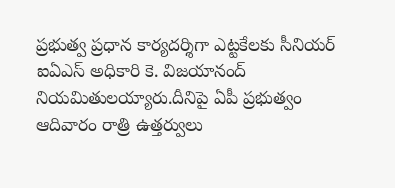ప్రభుత్వ ప్రధాన కార్యదర్శిగా ఎట్టకేలకు సీనియర్ ఐఏఎస్ అధికారి కె. విజయానంద్ నియమితులయ్యారు.దీనిపై ఏపీ ప్రభుత్వం ఆదివారం రాత్రి ఉత్తర్వులు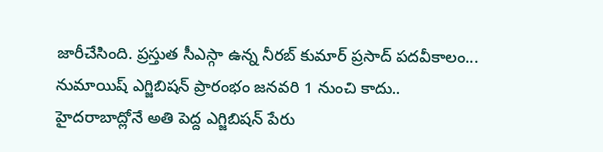జారీచేసింది. ప్రస్తుత సీఎస్గా ఉన్న నీరబ్ కుమార్ ప్రసాద్ పదవీకాలం...
నుమాయిష్ ఎగ్జిబిషన్ ప్రారంభం జనవరి 1 నుంచి కాదు..
హైదరాబాద్లోనే అతి పెద్ద ఎగ్జిబిషన్ పేరు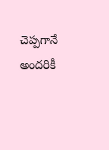చెప్పగానే అందరికీ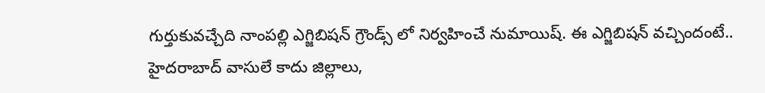గుర్తుకువచ్చేది నాంపల్లి ఎగ్జిబిషన్ గ్రౌండ్స్ లో నిర్వహించే నుమాయిష్. ఈ ఎగ్జిబిషన్ వచ్చిందంటే.. హైదరాబాద్ వాసులే కాదు జిల్లాలు,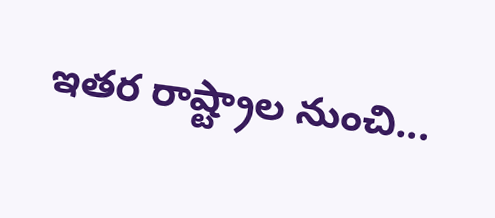ఇతర రాష్ట్రాల నుంచి...